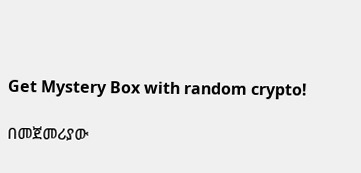Get Mystery Box with random crypto!

በመጀመሪያው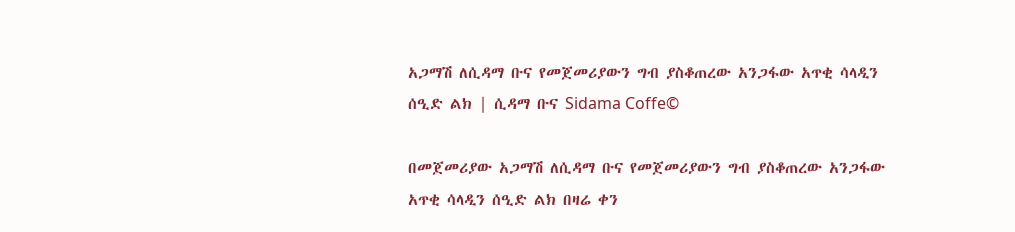አጋማሽ ለሲዳማ ቡና የመጀመሪያውን ግብ ያስቆጠረው አንጋፋው አጥቂ ሳላዲን ሰዒድ ልክ | ሲዳማ ቡና Sidama Coffe©

በመጀመሪያው አጋማሽ ለሲዳማ ቡና የመጀመሪያውን ግብ ያስቆጠረው አንጋፋው አጥቂ ሳላዲን ሰዒድ ልክ በዛሬ ቀን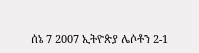ሰኔ 7 2007 ኢትዮጵያ ሌሶቶን 2-1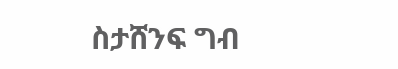ስታሸንፍ ግብ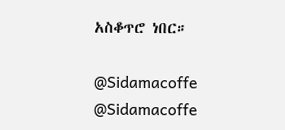አስቆጥሮ ነበር።

@Sidamacoffe
@Sidamacoffe